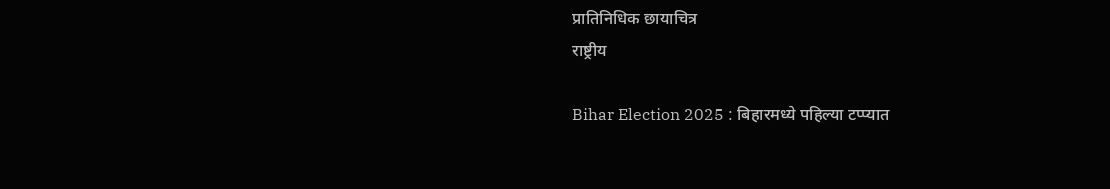प्रातिनिधिक छायाचित्र
राष्ट्रीय

Bihar Election 2025 : बिहारमध्ये पहिल्या टप्प्यात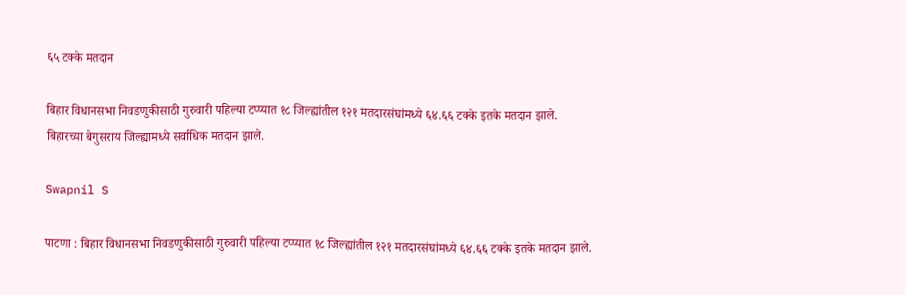६५ टक्के मतदान

बिहार विधानसभा निवडणुकीसाठी गुरुवारी पहिल्या टप्प्यात १८ जिल्ह्यांतील १२१ मतदारसंघांमध्ये ६४.६६ टक्के इतके मतदान झाले. बिहारच्या बेगुसराय जिल्ह्यामध्ये सर्वाधिक मतदान झाले.

Swapnil S

पाटणा : बिहार विधानसभा निवडणुकीसाठी गुरुवारी पहिल्या टप्प्यात १८ जिल्ह्यांतील १२१ मतदारसंघांमध्ये ६४.६६ टक्के इतके मतदान झाले.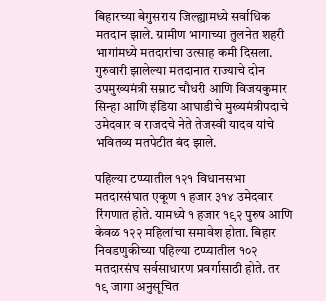बिहारच्या बेगुसराय जिल्ह्यामध्ये सर्वाधिक मतदान झाले. ग्रामीण भागाच्या तुलनेत शहरी भागांमध्ये मतदारांचा उत्साह कमी दिसला. गुरुवारी झालेल्या मतदानात राज्याचे दोन उपमुख्यमंत्री सम्राट चौधरी आणि विजयकुमार सिन्हा आणि इंडिया आघाडीचे मुख्यमंत्रीपदाचे उमेदवार व राजदचे नेते तेजस्वी यादव यांचे भवितव्य मतपेटीत बंद झाले.

पहिल्या टप्प्यातील १२१ विधानसभा मतदारसंघात एकूण १ हजार ३१४ उमेदवार रिंगणात होते. यामध्ये १ हजार १९२ पुरुष आणि केवळ १२२ महिलांचा समावेश होता. बिहार निवडणुकीच्या पहिल्या टप्प्यातील १०२ मतदारसंघ सर्वसाधारण प्रवर्गासाठी होते. तर १९ जागा अनुसूचित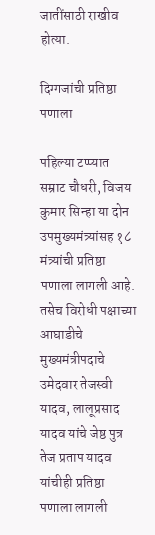जातींसाठी राखीव होत्या.

दिग्गजांची प्रतिष्ठा पणाला

पहिल्या टप्प्यात सम्राट चौधरी, विजय कुमार सिन्हा या दोन उपमुख्यमंत्र्यांसह १८ मंत्र्यांची प्रतिष्ठा पणाला लागली आहे. तसेच विरोधी पक्षाच्या आघाडीचे मुख्यमंत्रीपदाचे उमेदवार तेजस्वी यादव, लालूप्रसाद यादव यांचे जेष्ठ पुत्र तेज प्रताप यादव यांचीही प्रतिष्ठा पणाला लागली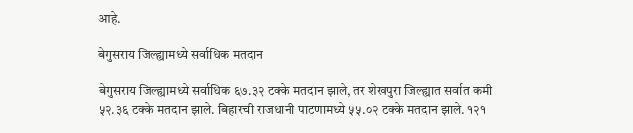आहे.

बेगुसराय जिल्ह्यामध्ये सर्वाधिक मतदान

बेगुसराय जिल्ह्यामध्ये सर्वाधिक ६७.३२ टक्के मतदान झाले, तर शेखपुरा जिल्ह्यात सर्वात कमी ५२.३६ टक्के मतदान झाले. बिहारची राजधानी पाटणामध्ये ५५.०२ टक्के मतदान झाले. १२१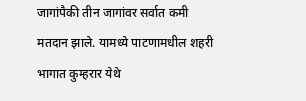जागांपैकी तीन जागांवर सर्वात कमी मतदान झाले. यामध्ये पाटणामधील शहरी भागात कुम्हरार येथे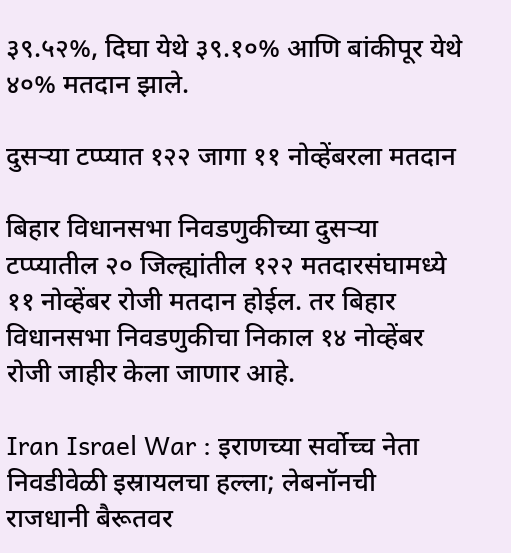३९.५२%, दिघा येथे ३९.१०% आणि बांकीपूर येथे ४०% मतदान झाले.

दुसऱ्या टप्प्यात १२२ जागा ११ नोव्हेंबरला मतदान

बिहार विधानसभा निवडणुकीच्या दुसऱ्या टप्प्यातील २० जिल्ह्यांतील १२२ मतदारसंघामध्ये ११ नोव्हेंबर रोजी मतदान होईल. तर बिहार विधानसभा निवडणुकीचा निकाल १४ नोव्हेंबर रोजी जाहीर केला जाणार आहे.

Iran Israel War : इराणच्या सर्वोच्च नेता निवडी‌वेळी इस्रायलचा हल्ला; लेबनॉनची राजधानी बैरूतवर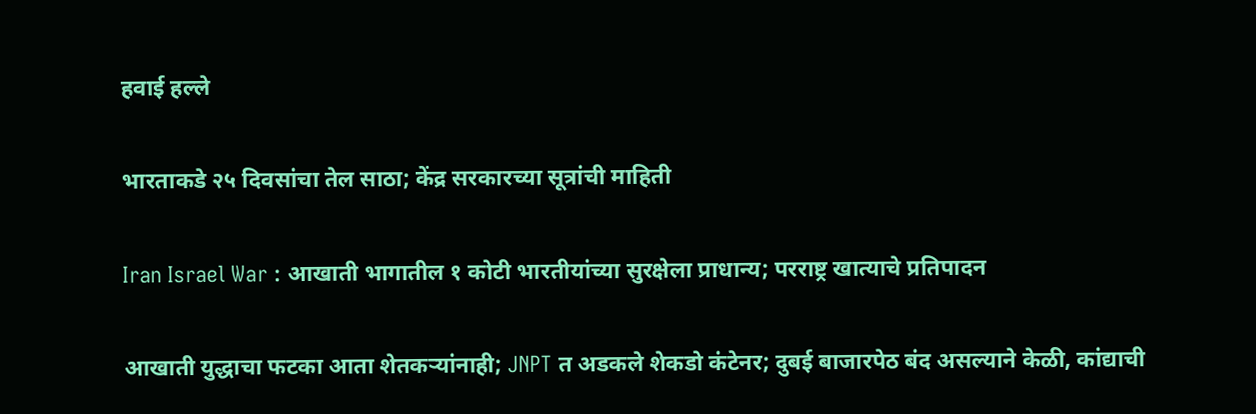हवाई हल्ले

भारताकडे २५ दिवसांचा तेल साठा; केंद्र सरकारच्या सूत्रांची माहिती

Iran Israel War : आखाती भागातील १ कोटी भारतीयांच्या सुरक्षेला प्राधान्य; परराष्ट्र खात्याचे प्रतिपादन

आखाती युद्धाचा फटका आता शेतकऱ्यांनाही; JNPT त अडकले शेकडो कंटेनर; दुबई बाजारपेठ बंद असल्याने केळी, कांद्याची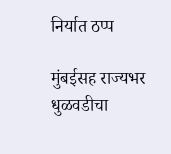निर्यात ठप्प

मुंबईसह राज्यभर धुळवडीचा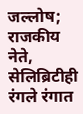जल्लोष; राजकीय नेते, सेलिब्रिटीही रंगले रंगात